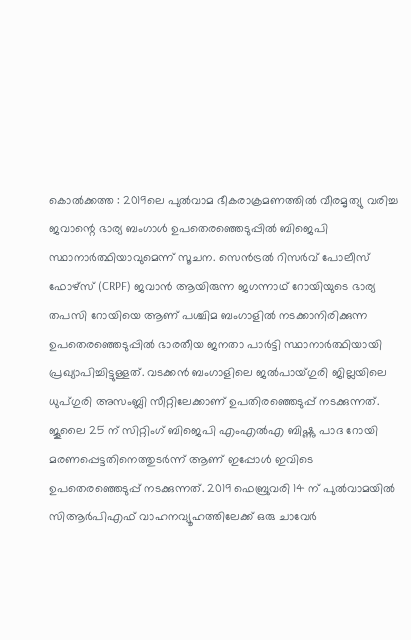കൊൽക്കത്ത : 2019ലെ പുൽവാമ ഭീകരാക്രമണത്തിൽ വീരമൃത്യു വരിച്ച ജവാന്റെ ഭാര്യ ബംഗാൾ ഉപതെരഞ്ഞെടുപ്പിൽ ബിജെപി സ്ഥാനാർത്ഥിയാവുമെന്ന് സൂചന. സെൻട്രൽ റിസർവ് പോലീസ് ഫോഴ്സ് (CRPF) ജവാൻ ആയിരുന്ന ജഗന്നാഥ് റോയിയുടെ ഭാര്യ തപസി റോയിയെ ആണ് പശ്ചിമ ബംഗാളിൽ നടക്കാനിരിക്കുന്ന ഉപതെരഞ്ഞെടുപ്പിൽ ഭാരതീയ ജനതാ പാർട്ടി സ്ഥാനാർത്ഥിയായി പ്രഖ്യാപിച്ചിട്ടുള്ളത്. വടക്കൻ ബംഗാളിലെ ജൽപായ്ഗുരി ജില്ലയിലെ ധുപ്ഗുരി അസംബ്ലി സീറ്റിലേക്കാണ് ഉപതിരഞ്ഞെടുപ്പ് നടക്കുന്നത്.
ജൂലൈ 25 ന് സിറ്റിംഗ് ബിജെപി എംഎൽഎ ബിഷ്ണു പാദ റോയി മരണപ്പെട്ടതിനെത്തുടർന്ന് ആണ് ഇപ്പോൾ ഇവിടെ ഉപതെരഞ്ഞെടുപ്പ് നടക്കുന്നത്. 2019 ഫെബ്രുവരി 14 ന് പുൽവാമയിൽ സിആർപിഎഫ് വാഹനവ്യൂഹത്തിലേക്ക് ഒരു ചാവേർ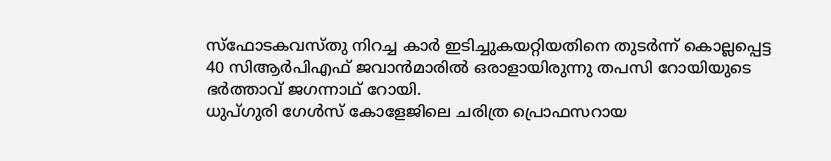സ്ഫോടകവസ്തു നിറച്ച കാർ ഇടിച്ചുകയറ്റിയതിനെ തുടർന്ന് കൊല്ലപ്പെട്ട 40 സിആർപിഎഫ് ജവാൻമാരിൽ ഒരാളായിരുന്നു തപസി റോയിയുടെ ഭർത്താവ് ജഗന്നാഥ് റോയി.
ധുപ്ഗുരി ഗേൾസ് കോളേജിലെ ചരിത്ര പ്രൊഫസറായ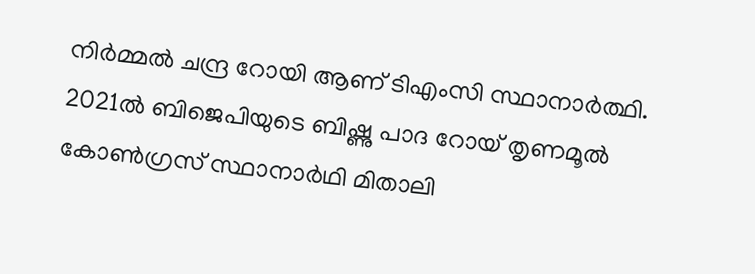നിർമ്മൽ ചന്ദ്ര റോയി ആണ് ടിഎംസി സ്ഥാനാർത്ഥി. 2021ൽ ബിജെപിയുടെ ബിഷ്ണു പാദ റോയ് തൃണമൂൽ കോൺഗ്രസ് സ്ഥാനാർഥി മിതാലി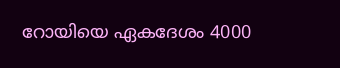റോയിയെ ഏകദേശം 4000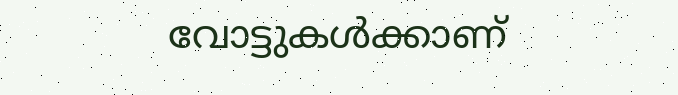വോട്ടുകൾക്കാണ്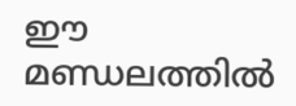ഈ മണ്ഡലത്തിൽ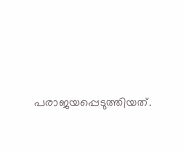പരാജയപ്പെടുത്തിയത്.